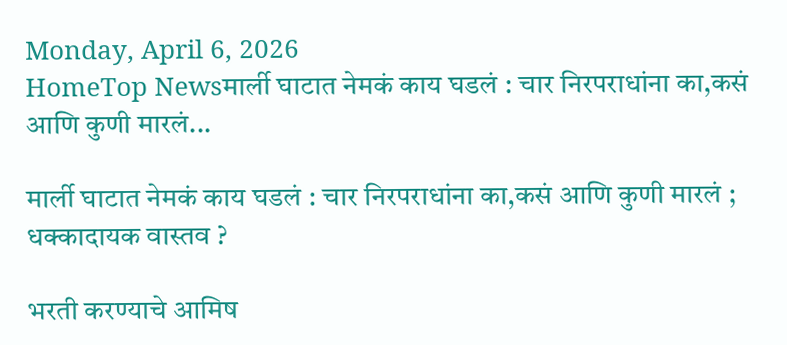Monday, April 6, 2026
HomeTop Newsमार्ली घाटात नेमकं काय घडलं : चार निरपराधांना का,कसं आणि कुणी मारलं...

मार्ली घाटात नेमकं काय घडलं : चार निरपराधांना का,कसं आणि कुणी मारलं ; धक्कादायक वास्तव ?

भरती करण्याचे आमिष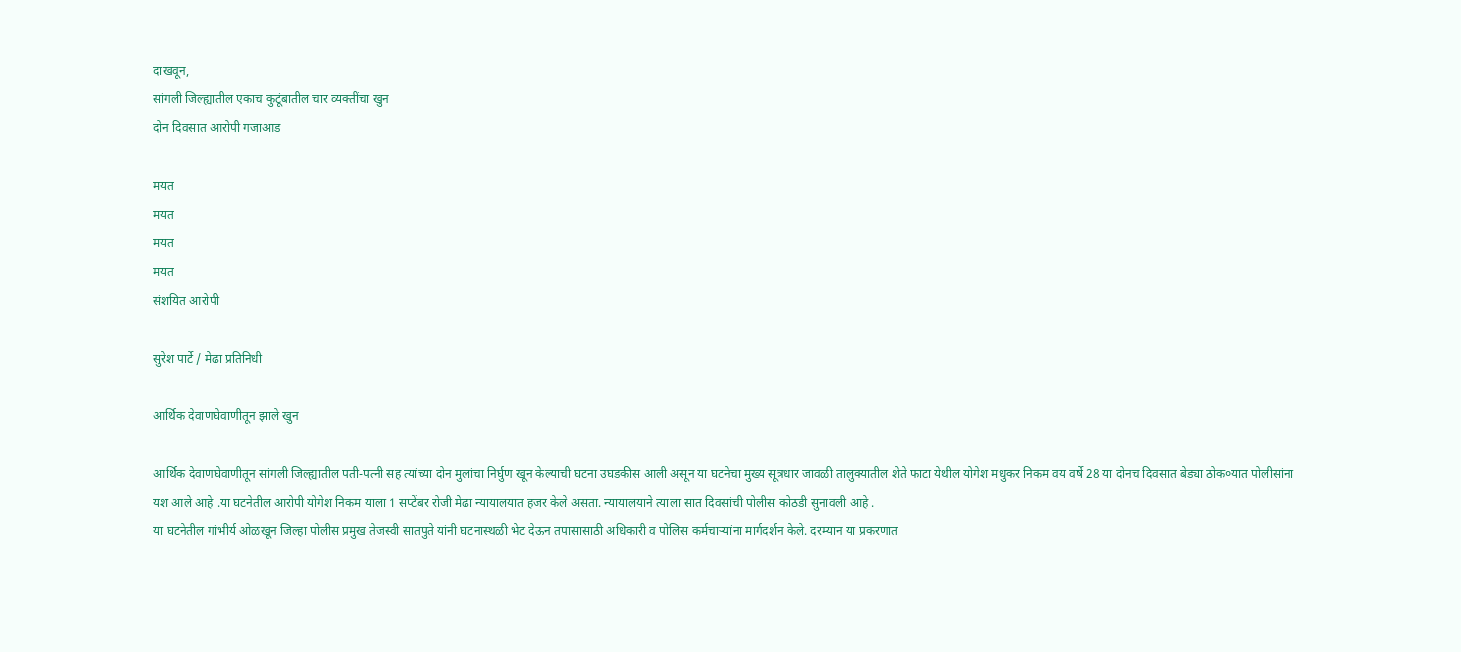दाखवून,
सांगली जिल्ह्यातील एकाच कुटूंबातील चार व्यक्तींचा खुन
दोन दिवसात आरोपी गजाआड

मयत
मयत
मयत
मयत
संशयित आरोपी

सुरेश पार्टे / मेढा प्रतिनिधी

आर्थिक देवाणघेवाणीतून झाले खुन

आर्थिक देवाणघेवाणीतून सांगली जिल्ह्यातील पती-पत्नी सह त्यांच्या दोन मुलांचा निर्घुण खून केल्याची घटना उघडकीस आली असून या घटनेचा मुख्य सूत्रधार जावळी तालुक्यातील शेते फाटा येथील योगेश मधुकर निकम वय वर्षे 28 या दोनच दिवसात बेड्या ठोक०यात पोलीसांना यश आले आहे .या घटनेतील आरोपी योगेश निकम याला 1 सप्टेंबर रोजी मेढा न्यायालयात हजर केले असता. न्यायालयाने त्याला सात दिवसांची पोलीस कोठडी सुनावली आहे .
या घटनेतील गांभीर्य ओळखून जिल्हा पोलीस प्रमुख तेजस्वी सातपुते यांनी घटनास्थळी भेट देऊन तपासासाठी अधिकारी व पोलिस कर्मचाऱ्यांना मार्गदर्शन केले. दरम्यान या प्रकरणात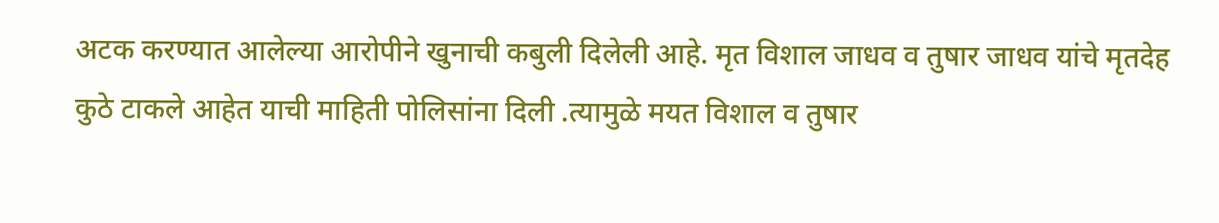अटक करण्यात आलेल्या आरोपीने खुनाची कबुली दिलेली आहे. मृत विशाल जाधव व तुषार जाधव यांचे मृतदेह कुठे टाकले आहेत याची माहिती पोलिसांना दिली .त्यामुळे मयत विशाल व तुषार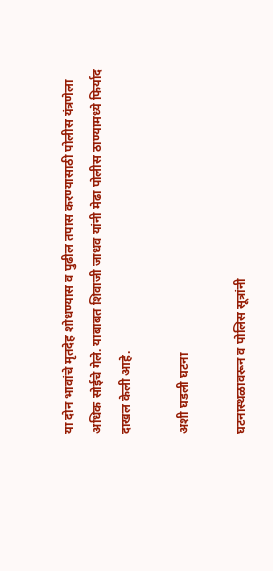या दोन भावांचे मृतदेह शोधण्यास व पुढील तपास करण्यासाठी पोलीस यंत्रणेला अधिक सोईचे गेले. याबाबत शिवाजी जाधव यांनी मेढा पोलीस ठाण्यामध्ये फिर्याद दाखल केली आहे.

अशी घडली घटना

घटनास्थळावरून व पोलिस सूत्रांनी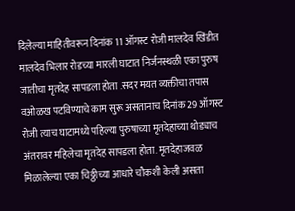दिलेल्या माहितीवरून दिनांक 11 ऑगस्ट रोजी मालदेव खिंडीत मालदेव भिलार रोडच्या मारली घाटात निर्जनस्थळी एका पुरुष जातीचा मृतदेह सापडला होता .सदर मयत व्यक्तीचा तपास वओळख पटविण्याचे काम सुरू असतानाच दिनांक 29 ऑगस्ट रोजी त्याच घाटामध्ये पहिल्या पुरुषाच्या मृतदेहाच्या थोड्याच अंतरावर महिलेचा मृतदेह सापडला होता. मृतदेहाजवळ मिळालेल्या एका चिठ्ठीच्या आधारे चौकशी केली असता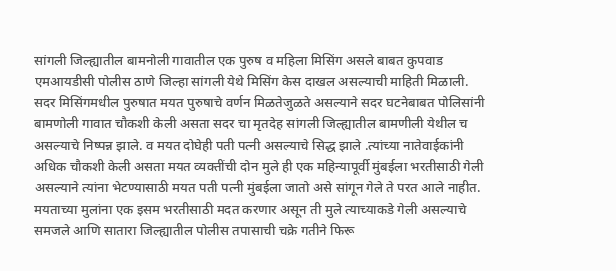सांगली जिल्ह्यातील बामनोली गावातील एक पुरुष व महिला मिसिंग असले बाबत कुपवाड एमआयडीसी पोलीस ठाणे जिल्हा सांगली येथे मिसिंग केस दाखल असल्याची माहिती मिळाली. सदर मिसिंगमधील पुरुषात मयत पुरुषाचे वर्णन मिळतेजुळते असल्याने सदर घटनेबाबत पोलिसांनी बामणोली गावात चौकशी केली असता सदर चा मृतदेह सांगली जिल्ह्यातील बामणीली येथील च असल्याचे निष्पन्न झाले. व मयत दोघेही पती पत्नी असल्याचे सिद्ध झाले .त्यांच्या नातेवाईकांनी अधिक चौकशी केली असता मयत व्यक्तींची दोन मुले ही एक महिन्यापूर्वी मुंबईला भरतीसाठी गेली असल्याने त्यांना भेटण्यासाठी मयत पती पत्नी मुंबईला जातो असे सांगून गेले ते परत आले नाहीत. मयताच्या मुलांना एक इसम भरतीसाठी मदत करणार असून ती मुले त्याच्याकडे गेली असल्याचे समजले आणि सातारा जिल्ह्यातील पोलीस तपासाची चक्रे गतीने फिरू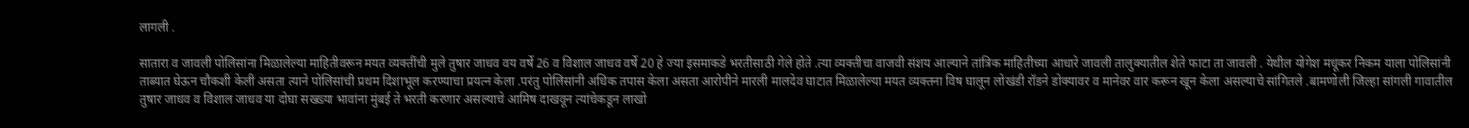लागली .

सातारा व जावली पोलिसांना मिळालेल्या माहितीवरून मयत व्यक्तींची मुले तुषार जाधव वय वर्षे 26 व विशाल जाधव वर्षे 20 हे ज्या इसमाकडे भरतीसाठी गेले होते .त्या व्यक्तीचा वाजवी संशय आल्याने तांत्रिक माहितीच्या आधारे जावली तालुक्यातील शेते फाटा ता जावली . येथील योगेश मधूकर निकम याला पोलिसांनी ताब्यात घेऊन चौकशी केली असता त्याने पोलिसांची प्रथम दिशाभूल करण्याचा प्रयत्न केला .परंतु पोलिसांनी अधिक तपास केला असता आरोपीने मारली मालदेव घाटात मिळालेल्या मयत व्यक्तना विष घालून लोखंडी रॉडने डोक्यावर व मानेवर वार करून खून केला असल्याचे सांगितले .बामणोली जिल्हा सांगली गावातील तुषार जाधव व विशाल जाधव या दोघा सख्ख्या भावांना मुंबई ते भरती करणार असल्याचे आमिष दाखवून त्यांचेकडून लाखो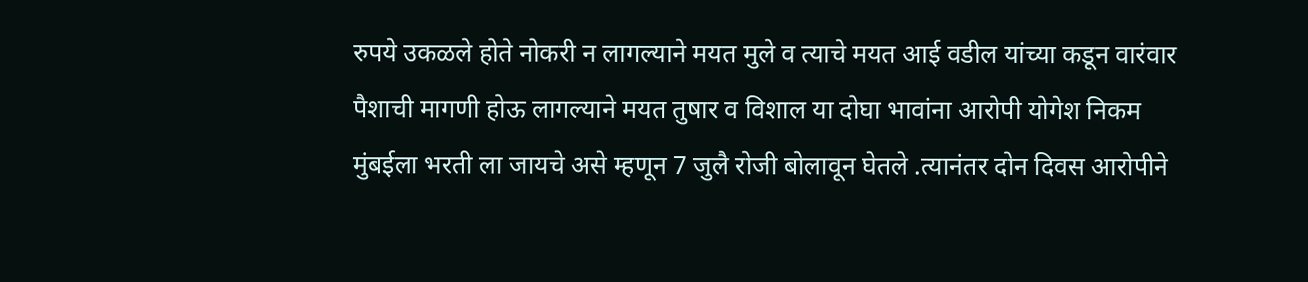रुपये उकळले होते नोकरी न लागल्याने मयत मुले व त्याचे मयत आई वडील यांच्या कडून वारंवार पैशाची मागणी होऊ लागल्याने मयत तुषार व विशाल या दोघा भावांना आरोपी योगेश निकम मुंबईला भरती ला जायचे असे म्हणून 7 जुलै रोजी बोलावून घेतले .त्यानंतर दोन दिवस आरोपीने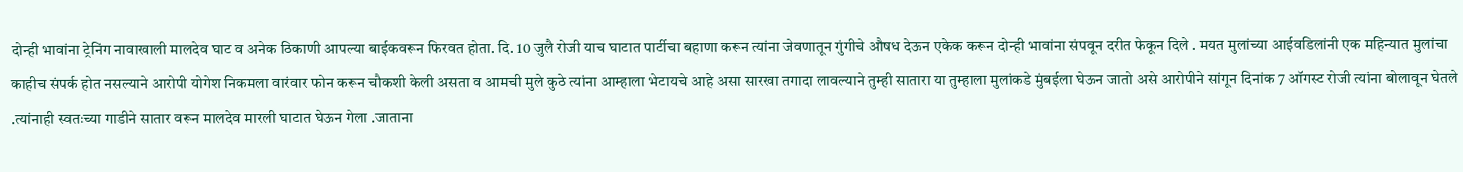दोन्ही भावांना ट्रेनिंग नावाखाली मालदेव घाट व अनेक ठिकाणी आपल्या बाईकवरून फिरवत होता. दि. 10 जुलै रोजी याच घाटात पार्टीचा बहाणा करून त्यांना जेवणातून गुंगीचे औषध देऊन एकेक करून दोन्ही भावांना संपवून दरीत फेकून दिले . मयत मुलांच्या आईवडिलांनी एक महिन्यात मुलांचा काहीच संपर्क होत नसल्याने आरोपी योगेश निकमला वारंवार फोन करून चौकशी केली असता व आमची मुले कुठे त्यांना आम्हाला भेटायचे आहे असा सारखा तगादा लावल्याने तुम्ही सातारा या तुम्हाला मुलांकडे मुंबईला घेऊन जातो असे आरोपीने सांगून दिनांक 7 ऑगस्ट रोजी त्यांना बोलावून घेतले .त्यांनाही स्वतःच्या गाडीने सातार वरून मालदेव मारली घाटात घेऊन गेला .जाताना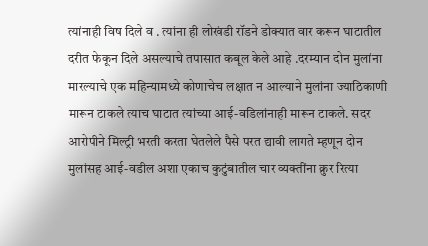त्यांनाही विष दिले व . त्यांना ही लोखंडी रॉडने डोक्यात वार करून घाटातील दरीत फेकून दिले असल्याचे तपासात कबूल केले आहे .दरम्यान दोन मुलांना मारल्याचे एक महिन्यामध्ये कोणाचेच लक्षात न आल्याने मुलांना ज्याठिकाणी मारून टाकले त्याच घाटात त्यांच्या आई-वडिलांनाही मारून टाकले. सदर आरोपीने मिल्ट्री भरती करता घेतलेले पैसे परत द्यावी लागते म्हणून दोन मुलांसह आई-वडील अशा एकाच कुटुंबातील चार व्यक्तींना क्रुर रित्या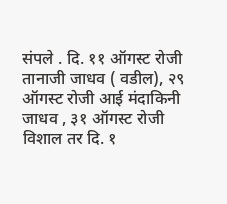संपले . दि. ११ ऑगस्ट रोजी तानाजी जाधव ( वडील), २९ ऑगस्ट रोजी आई मंदाकिनी जाधव , ३१ ऑगस्ट रोजी विशाल तर दि. १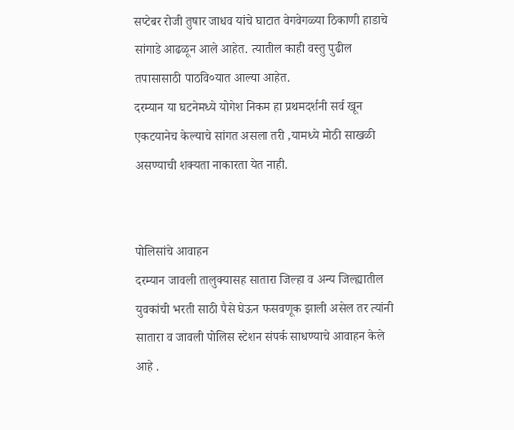सप्टेबर रोजी तुषार जाधव यांचे घाटात वेगवेगळ्या ठिकाणी हाडाचे सांगाडे आढळून आले आहेत. त्यातील काही वस्तु पुढील तपासासाठी पाठवि०यात आल्या आहेत.
दरम्यान या घटनेमध्ये योगेश निकम हा प्रथमदर्शनी सर्व खून एकटयानेच केल्याचे सांगत असला तरी ,यामध्ये मोठी साखळी असण्याची शक्यता नाकारता येत नाही.


पोलिसांचे आवाहन
दरम्यान जावली तालुक्यासह सातारा जिल्हा व अन्य जिल्ह्यातील युवकांची भरती साठी पैसे घेऊन फसवणूक झाली असेल तर त्यांनी सातारा व जावली पोलिस स्टेशन संपर्क साधण्याचे आवाहन केले आहे .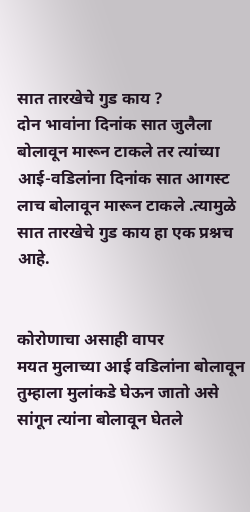सात तारखेचे गुड काय ?
दोन भावांना दिनांक सात जुलैला बोलावून मारून टाकले तर त्यांच्या आई-वडिलांना दिनांक सात आगस्ट लाच बोलावून मारून टाकले .त्यामुळे सात तारखेचे गुड काय हा एक प्रश्नच आहे.


कोरोणाचा असाही वापर
मयत मुलाच्या आई वडिलांना बोलावून तुम्हाला मुलांकडे घेऊन जातो असे सांगून त्यांना बोलावून घेतले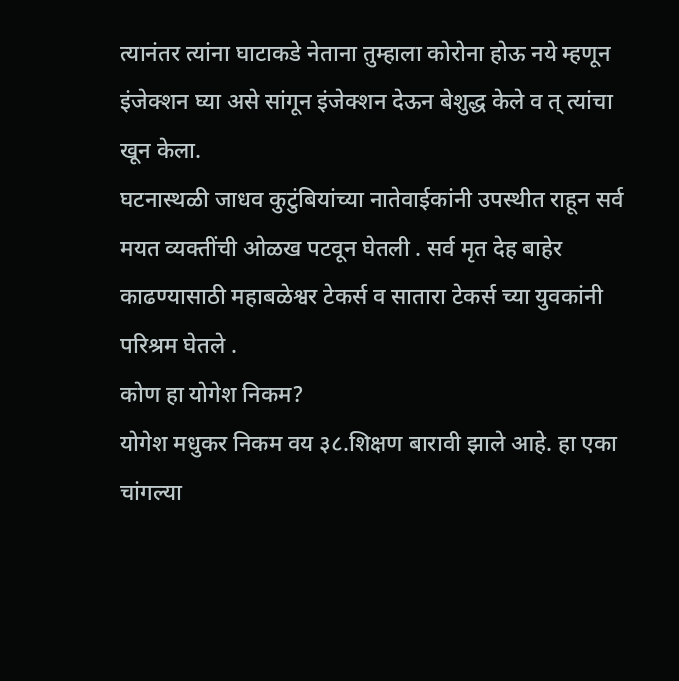त्यानंतर त्यांना घाटाकडे नेताना तुम्हाला कोरोना होऊ नये म्हणून इंजेक्शन घ्या असे सांगून इंजेक्शन देऊन बेशुद्ध केले व त् त्यांचा खून केला.
घटनास्थळी जाधव कुटुंबियांच्या नातेवाईकांनी उपस्थीत राहून सर्व मयत व्यक्तींची ओळख पटवून घेतली . सर्व मृत देह बाहेर काढण्यासाठी महाबळेश्वर टेकर्स व सातारा टेकर्स च्या युवकांनी परिश्रम घेतले .
कोण हा योगेश निकम?
योगेश मधुकर निकम वय ३८.शिक्षण बारावी झाले आहे. हा एका चांगल्या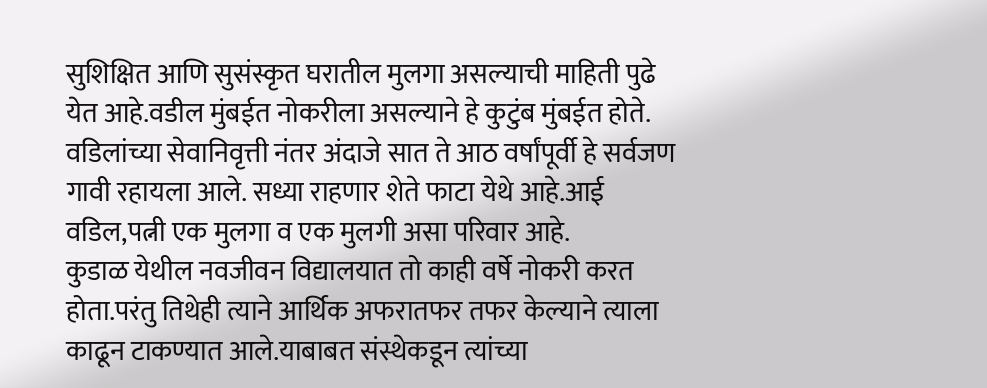सुशिक्षित आणि सुसंस्कृत घरातील मुलगा असल्याची माहिती पुढे येत आहे.वडील मुंबईत नोकरीला असल्याने हे कुटुंब मुंबईत होते. वडिलांच्या सेवानिवृत्ती नंतर अंदाजे सात ते आठ वर्षांपूर्वी हे सर्वजण गावी रहायला आले. सध्या राहणार शेते फाटा येथे आहे.आई वडिल,पत्नी एक मुलगा व एक मुलगी असा परिवार आहे.
कुडाळ येथील नवजीवन विद्यालयात तो काही वर्षे नोकरी करत होता.परंतु तिथेही त्याने आर्थिक अफरातफर तफर केल्याने त्याला काढून टाकण्यात आले.याबाबत संस्थेकडून त्यांच्या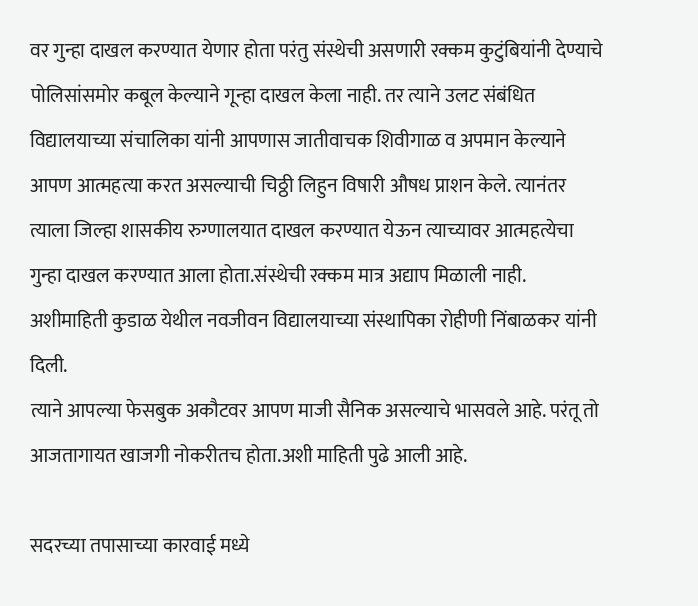वर गुन्हा दाखल करण्यात येणार होता परंतु संस्थेची असणारी रक्कम कुटुंबियांनी देण्याचे पोलिसांसमोर कबूल केल्याने गून्हा दाखल केला नाही. तर त्याने उलट संबंधित विद्यालयाच्या संचालिका यांनी आपणास जातीवाचक शिवीगाळ व अपमान केल्याने आपण आत्महत्या करत असल्याची चिठ्ठी लिहुन विषारी औषध प्राशन केले. त्यानंतर त्याला जिल्हा शासकीय रुग्णालयात दाखल करण्यात येऊन त्याच्यावर आत्महत्येचा गुन्हा दाखल करण्यात आला होता.संस्थेची रक्कम मात्र अद्याप मिळाली नाही. अशीमाहिती कुडाळ येथील नवजीवन विद्यालयाच्या संस्थापिका रोहीणी निंबाळकर यांनी दिली.
त्याने आपल्या फेसबुक अकौटवर आपण माजी सैनिक असल्याचे भासवले आहे. परंतू तो आजतागायत खाजगी नोकरीतच होता.अशी माहिती पुढे आली आहे.

सदरच्या तपासाच्या कारवाई मध्ये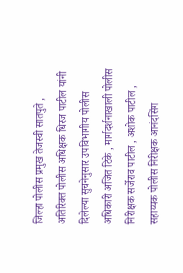जिल्हा पोलीस प्रमुख तेजस्वी सातपुते , अतिरिक्त पोलीस अधिक्षक धिरज पाटील यांनी दिलेल्या सुचनेनुसार उपविभागीय पोलीस अधिकारी अजित टिके , मार्गदर्शनाखाली पोलीस निरीक्षक सर्जेराव पाटील , अशोक पाटील , सहाय्यक पोलीस निरीक्षक आनंदसिंग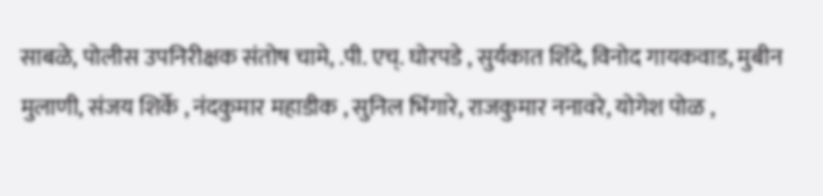साबळे, पोलीस उपनिरीक्षक संतोष चामे, .पी. एच्. घोरपडे , सुर्यकात शिंदे, विनोद गायकवाड, मुबीन मुलाणी, संजय शिर्के , नंदकुमार महाडीक , सुनिल भिंगारे, राजकुमार ननावरे, योगेश पोळ ,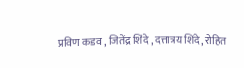प्रविण कडव , जितेंद्र शिंदे , दत्तात्रय शिंदे, रोहित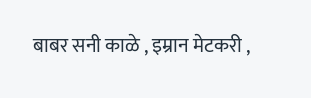बाबर सनी काळे , इम्रान मेटकरी ,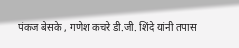पंकज बेसके , गणेश कचरे डी.जी. शिंदे यांनी तपास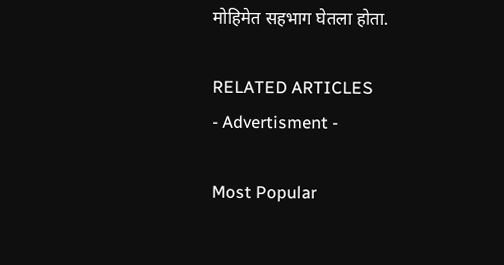मोहिमेत सहभाग घेतला होता.

RELATED ARTICLES
- Advertisment -

Most Popular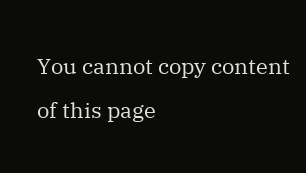You cannot copy content of this page